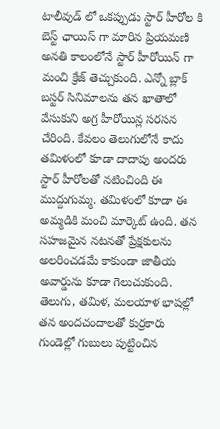టాలీవుడ్ లో ఒకప్పుడు స్టార్ హీరోల కి బెస్ట్ ఛాయిస్ గా మారిన ప్రియమణి అనతి కాలంలోనే స్టార్ హీరోయిన్ గా మంచి క్రేజ్ తెచ్చుకుంది. ఎన్నో బ్లాక్ బస్టర్ సినిమాలను తన ఖాతాలో వేసుకుని అగ్ర హీరోయిన్ల సరసన చేరింది. కేవలం తెలుగులోనే కాదు తమిళంలో కూడా దాదాపు అందరు స్టార్ హీరోలతో నటించింది ఈ ముద్దుగుమ్మ. తమిళంలో కూడా ఈ అమ్మడికి మంచి మార్కెట్ ఉంది. తన సహజమైన నటనతో ప్రేక్షకులను అలరించడమే కాకుండా జాతీయ అవార్డును కూడా గెలుచుకుంది. తెలుగు, తమిళ, మలయాళ భాషల్లో తన అందచందాలతో కుర్రకారు గుండెల్లో గుబులు పుట్టించిన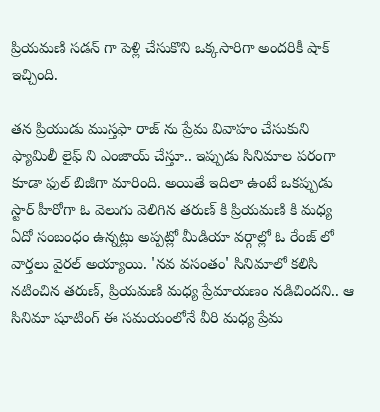ప్రియమణి సడన్ గా పెళ్లి చేసుకొని ఒక్కసారిగా అందరికీ షాక్ ఇచ్చింది.

తన ప్రియుడు ముస్తఫా రాజ్ ను ప్రేమ వివాహం చేసుకుని ఫ్యామిలీ లైఫ్ ని ఎంజాయ్ చేస్తూ.. ఇప్పుడు సినిమాల పరంగా కూడా ఫుల్ బిజీగా మారింది. అయితే ఇదిలా ఉంటే ఒకప్పుడు స్టార్ హీరోగా ఓ వెలుగు వెలిగిన తరుణ్ కి ప్రియమణి కి మధ్య ఏదో సంబంధం ఉన్నట్లు అప్పట్లో మీడియా వర్గాల్లో ఓ రేంజ్ లో వార్తలు వైరల్ అయ్యాయి. 'నవ వసంతం' సినిమాలో కలిసి నటించిన తరుణ్, ప్రియమణి మధ్య ప్రేమాయణం నడిచిందని.. ఆ సినిమా షూటింగ్ ఈ సమయంలోనే వీరి మధ్య ప్రేమ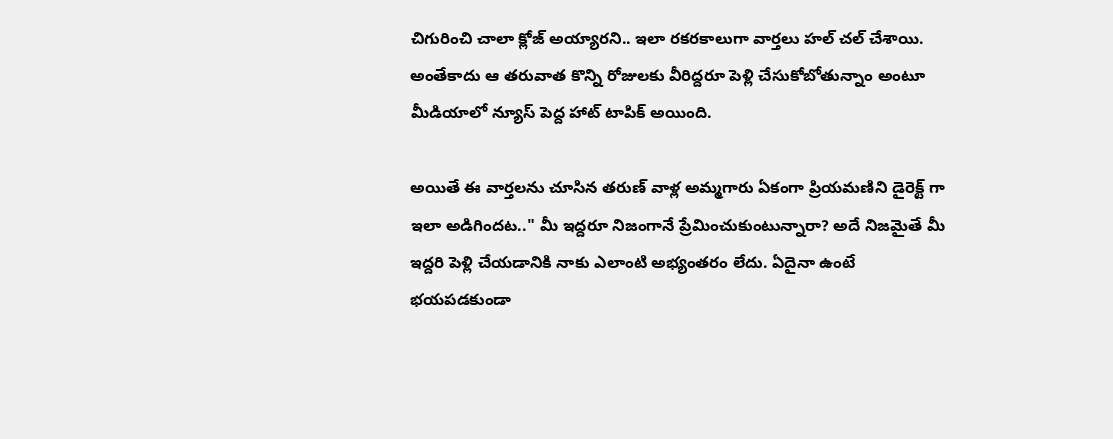చిగురించి చాలా క్లోజ్ అయ్యారని.. ఇలా రకరకాలుగా వార్తలు హల్ చల్ చేశాయి. అంతేకాదు ఆ తరువాత కొన్ని రోజులకు వీరిద్దరూ పెళ్లి చేసుకోబోతున్నాం అంటూ మీడియాలో న్యూస్ పెద్ద హాట్ టాపిక్ అయింది.

అయితే ఈ వార్తలను చూసిన తరుణ్ వాళ్ల అమ్మగారు ఏకంగా ప్రియమణిని డైరెక్ట్ గా ఇలా అడిగిందట.." మీ ఇద్దరూ నిజంగానే ప్రేమించుకుంటున్నారా? అదే నిజమైతే మీ ఇద్దరి పెళ్లి చేయడానికి నాకు ఎలాంటి అభ్యంతరం లేదు. ఏదైనా ఉంటే భయపడకుండా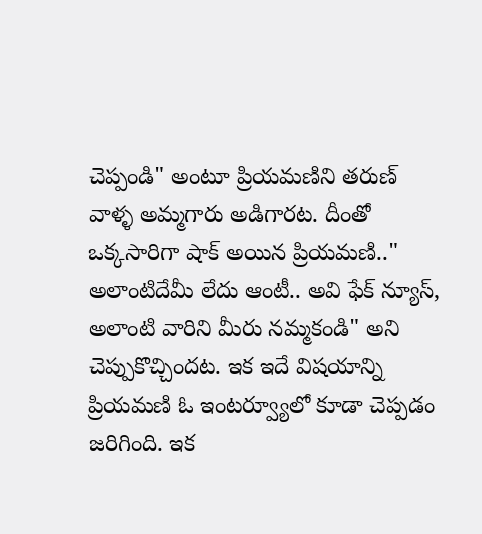చెప్పండి" అంటూ ప్రియమణిని తరుణ్ వాళ్ళ అమ్మగారు అడిగారట. దీంతో ఒక్కసారిగా షాక్ అయిన ప్రియమణి.." అలాంటిదేమీ లేదు ఆంటీ.. అవి ఫేక్ న్యూస్, అలాంటి వారిని మీరు నమ్మకండి" అని చెప్పుకొచ్చిందట. ఇక ఇదే విషయాన్ని ప్రియమణి ఓ ఇంటర్వ్యూలో కూడా చెప్పడం జరిగింది. ఇక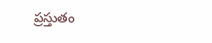ప్రస్తుతం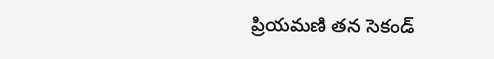ప్రియమణి తన సెకండ్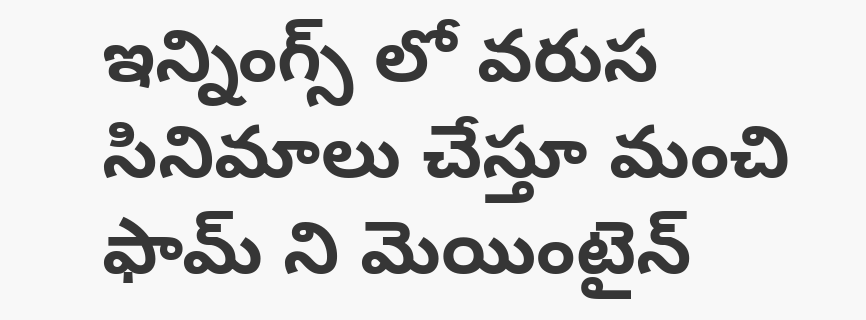ఇన్నింగ్స్ లో వరుస సినిమాలు చేస్తూ మంచి ఫామ్ ని మెయింటైన్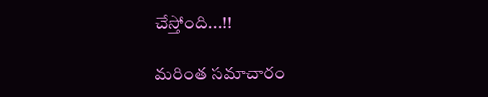చేస్తోంది...!!

మరింత సమాచారం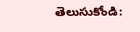తెలుసుకోండి: